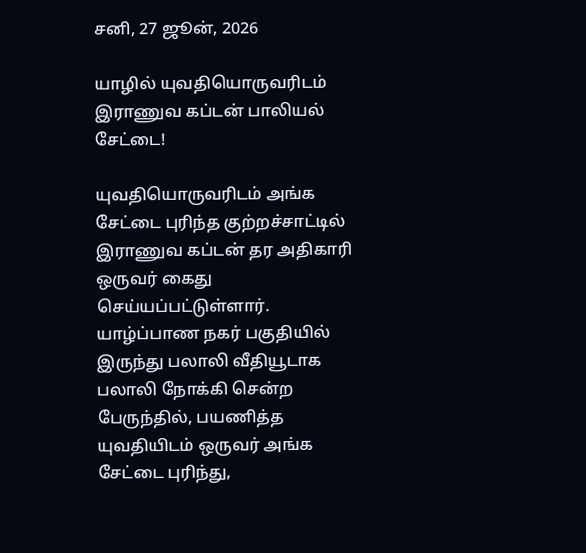சனி, 27 ஜூன், 2026

யாழில் யுவதியொருவரிடம் இராணுவ கப்டன் பாலியல் சேட்டை!

யுவதியொருவரிடம் அங்க சேட்டை புரிந்த குற்றச்சாட்டில் இராணுவ கப்டன் தர அதிகாரி ஒருவர் கைது செய்யப்பட்டுள்ளார். யாழ்ப்பாண நகர் பகுதியில் இருந்து பலாலி வீதியூடாக பலாலி நோக்கி சென்ற பேருந்தில், பயணித்த யுவதியிடம் ஒருவர் அங்க சேட்டை புரிந்து,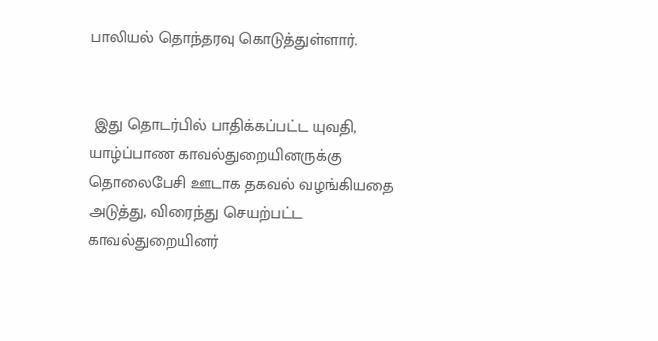பாலியல் தொந்தரவு கொடுத்துள்ளார்.


 இது தொடர்பில் பாதிக்கப்பட்ட யுவதி, யாழ்ப்பாண காவல்துறையினருக்கு தொலைபேசி ஊடாக தகவல் வழங்கியதை அடுத்து, விரைந்து செயற்பட்ட காவல்துறையினர்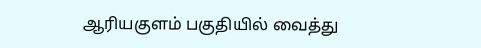ஆரியகுளம் பகுதியில் வைத்து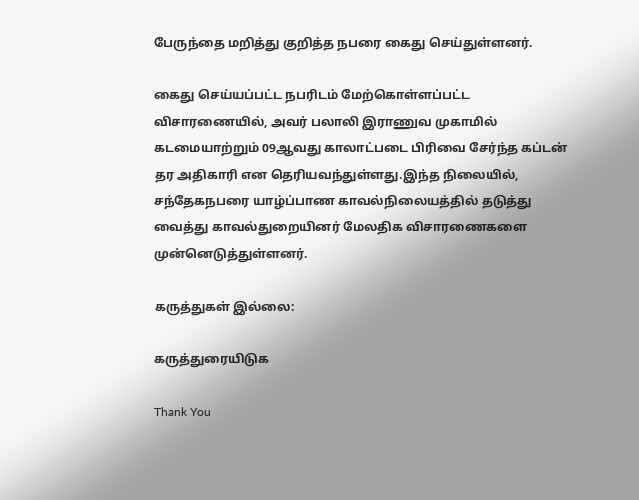பேருந்தை மறித்து குறித்த நபரை கைது செய்துள்ளனர்.

கைது செய்யப்பட்ட நபரிடம் மேற்கொள்ளப்பட்ட விசாரணையில், அவர் பலாலி இராணுவ முகாமில் கடமையாற்றும் 09ஆவது காலாட்படை பிரிவை சேர்ந்த கப்டன் தர அதிகாரி என தெரியவந்துள்ளது.இந்த நிலையில், சந்தேகநபரை யாழ்ப்பாண காவல்நிலையத்தில் தடுத்து வைத்து காவல்துறையினர் மேலதிக விசாரணைகளை முன்னெடுத்துள்ளனர்.

கருத்துகள் இல்லை:

கருத்துரையிடுக

Thank You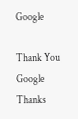Google

Thank You Google
Thanks